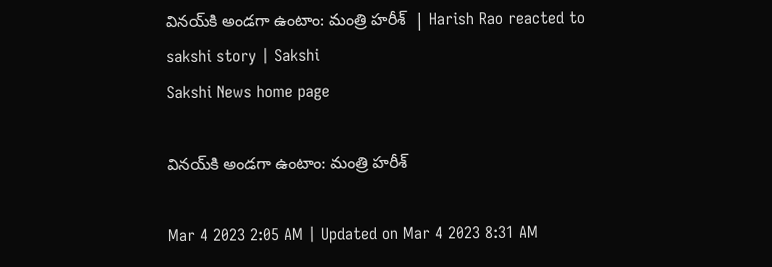వినయ్‌కి అండగా ఉంటాం: మంత్రి హరీశ్‌  | Harish Rao reacted to sakshi story | Sakshi
Sakshi News home page

వినయ్‌కి అండగా ఉంటాం: మంత్రి హరీశ్‌

Mar 4 2023 2:05 AM | Updated on Mar 4 2023 8:31 AM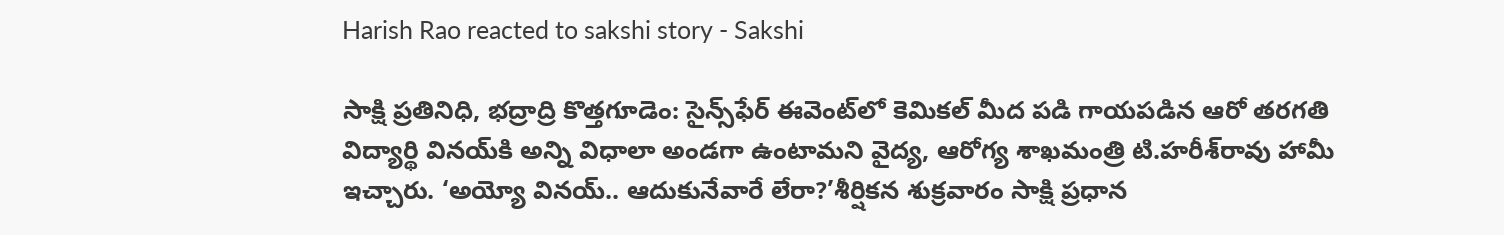Harish Rao reacted to sakshi story - Sakshi

సాక్షి ప్రతినిధి, భద్రాద్రి కొత్తగూడెం: సైన్స్‌ఫేర్‌ ఈవెంట్‌లో కెమికల్‌ మీద పడి గాయపడిన ఆరో తరగతి విద్యార్థి వినయ్‌కి అన్ని విధాలా అండగా ఉంటామని వైద్య, ఆరోగ్య శాఖమంత్రి టి.హరీశ్‌రావు హామీ ఇచ్చారు. ‘అయ్యో వినయ్‌.. ఆదుకునేవారే లేరా?’శీర్షికన శుక్రవారం సాక్షి ప్రధాన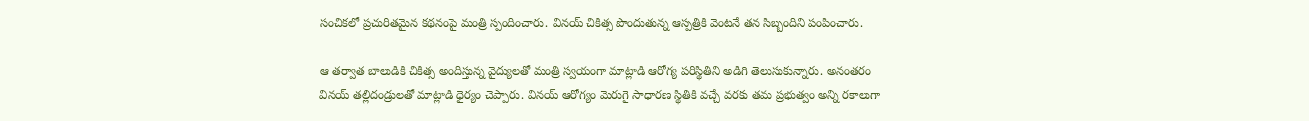సంచికలో ప్రచురితమైన కథనంపై మంత్రి స్పందించారు. వినయ్‌ చికిత్స పొందుతున్న ఆస్పత్రికి వెంటనే తన సిబ్బందిని పంపించారు.

ఆ తర్వాత బాలుడికి చికిత్స అందిస్తున్న వైద్యులతో మంత్రి స్వయంగా మాట్లాడి ఆరోగ్య పరిస్థితిని అడిగి తెలుసుకున్నారు. అనంతరం వినయ్‌ తల్లిదండ్రులతో మాట్లాడి ధైర్యం చెప్పారు. వినయ్‌ ఆరోగ్యం మెరుగై సాధారణ స్థితికి వచ్చే వరకు తమ ప్రభుత్వం అన్ని రకాలుగా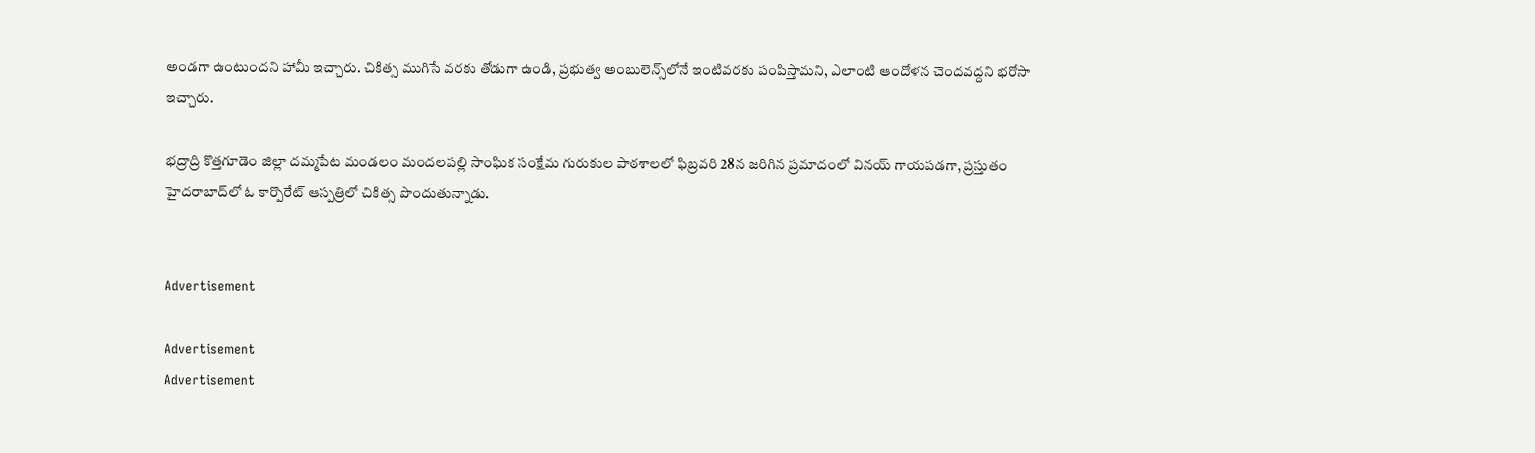అండగా ఉంటుందని హామీ ఇచ్చారు. చికిత్స ముగిసే వరకు తోడుగా ఉండి, ప్రభుత్వ అంబులెన్స్‌లోనే ఇంటివరకు పంపిస్తామని, ఎలాంటి ఆందోళన చెందవద్దని భరోసా ఇచ్చారు.

భద్రాద్రి కొత్తగూడెం జిల్లా దమ్మపేట మండలం మందలపల్లి సాంఘిక సంక్షేమ గురుకుల పాఠశాలలో ఫిబ్రవరి 28న జరిగిన ప్రమాదంలో వినయ్‌ గాయపడగా, ప్రస్తుతం హైదరాబాద్‌లో ఓ కార్పొరేట్‌ ఆస్పత్రిలో చికిత్స పొందుతున్నాడు.


Advertisement

Advertisement
Advertisement